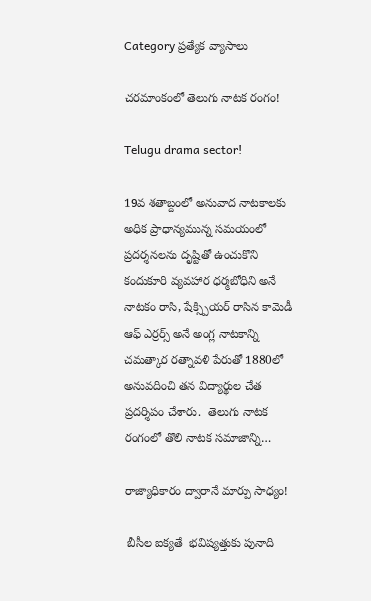Category ప్రత్యేక వ్యాసాలు

చరమాంకంలో తెలుగు నాటక రంగం!

Telugu drama sector!

19వ శతాబ్దంలో అనువాద నాటకాలకు అధిక ప్రాధాన్యమున్న సమయంలో ప్రదర్శనలను దృష్టితో ఉంచుకొని కందుకూరి వ్యవహార ధర్మబోధిని అనే నాటకం రాసి, షేక్స్పియర్ రాసిన కామెడీ ఆఫ్ ఎర్రర్స్ అనే అంగ్ల నాటకాన్ని చమత్కార రత్నావళి పేరుతో 1880లో అనువదించి తన విద్యార్థుల చేత ప్రదర్శిపం చేశారు.  తెలుగు నాటక రంగంలో తొలి నాటక సమాజాన్ని…

రాజ్యాధికారం ద్వారానే మార్పు సాధ్యం!

 బీసీల ఐక్యతే  భవిష్యత్తుకు పునాది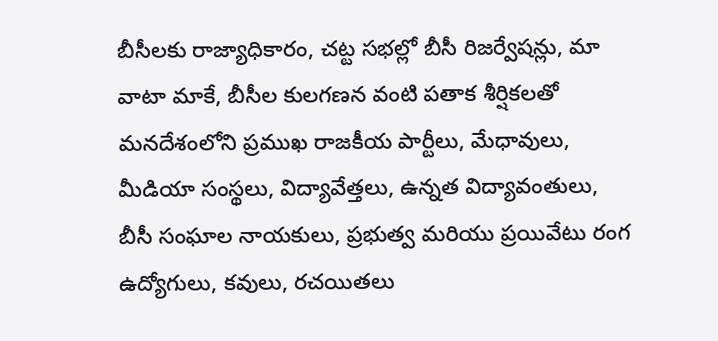బీసీలకు రాజ్యాధికారం, చట్ట సభల్లో బీసీ రిజర్వేషన్లు, మా వాటా మాకే, బీసీల కులగణన వంటి పతాక శీర్షికలతో మనదేశంలోని ప్రముఖ రాజకీయ పార్టీలు, మేధావులు, మీడియా సంస్థలు, విద్యావేత్తలు, ఉన్నత విద్యావంతులు, బీసీ సంఘాల నాయకులు, ప్రభుత్వ మరియు ప్రయివేటు రంగ ఉద్యోగులు, కవులు, రచయితలు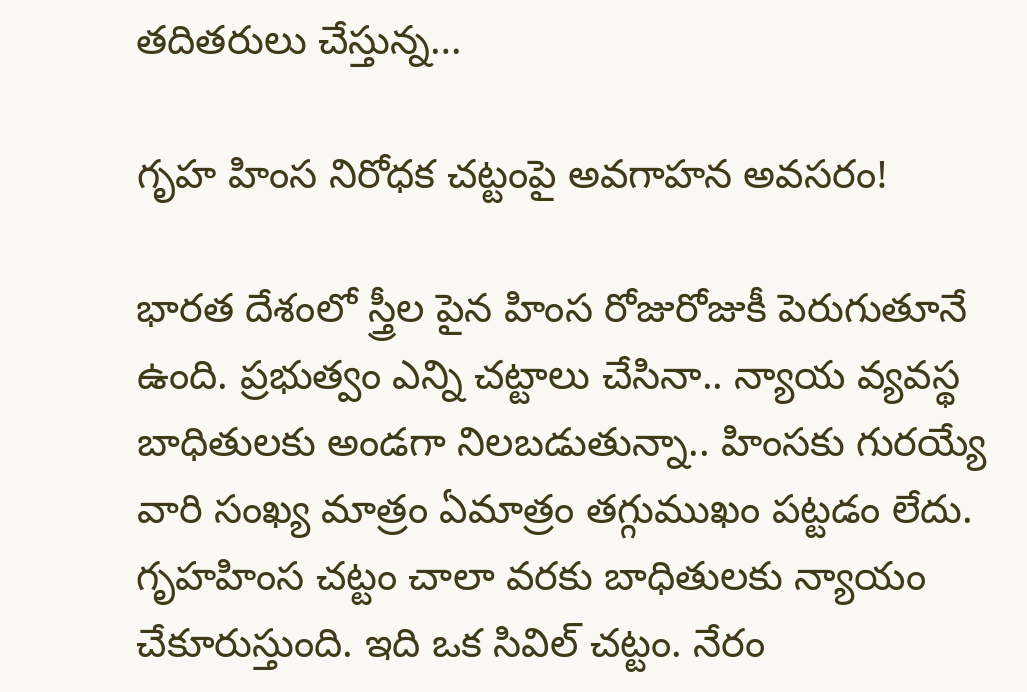తదితరులు చేస్తున్న…

గృహ హింస నిరోధక చట్టంపై అవగాహన అవసరం!

భారత దేశంలో స్త్రీల పైన హింస రోజురోజుకీ పెరుగుతూనే ఉంది. ప్రభుత్వం ఎన్ని చట్టాలు చేసినా.. న్యాయ వ్యవస్థ బాధితులకు అండగా నిలబడుతున్నా.. హింసకు గురయ్యే వారి సంఖ్య మాత్రం ఏమాత్రం తగ్గుముఖం పట్టడం లేదు. గృహహింస చట్టం చాలా వరకు బాధితులకు న్యాయం చేకూరుస్తుంది. ఇది ఒక సివిల్‌ చట్టం. నేరం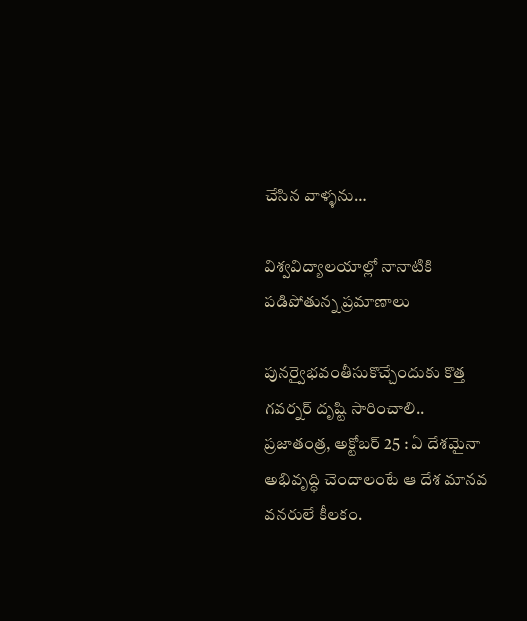చేసిన వాళ్ళను…

విశ్వవిద్యాలయాల్లో నానాటికి ప‌డిపోతున్న ప్ర‌మాణాలు

పునర్వైభవంతీసుకొచ్చేందుకు కొత్త‌ గ‌వ‌ర్న‌ర్ దృష్టి సారించాలి.. ప్రజాతంత్ర, అక్టోబర్ 25 : ఏ దేశ‌మైనా అభివృద్ధి చెందాలంటే ఆ దేశ మాన‌వ వ‌న‌రులే కీల‌కం.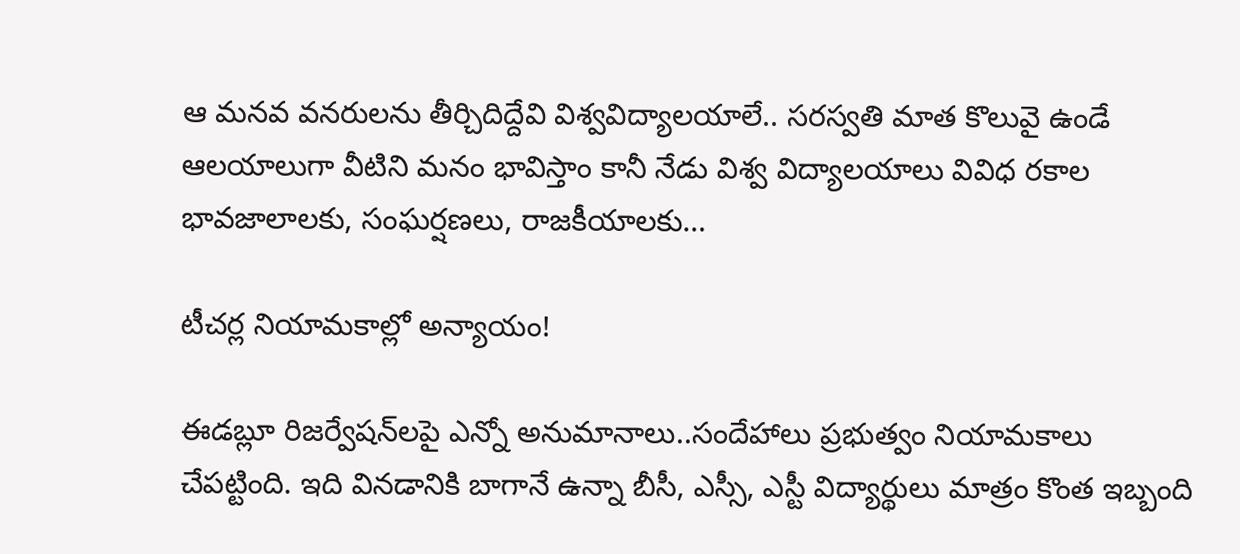ఆ మ‌నవ వ‌న‌రుల‌ను తీర్చిదిద్దేవి విశ్వవిద్యాలయాలే.. సరస్వతి మాత కొలువై ఉండే ఆలయాలుగా వీటిని మ‌నం భావిస్తాం కానీ నేడు విశ్వ విద్యాలయాలు వివిధ రకాల భావజాలాలకు, సంఘర్షణలు, రాజకీయాలకు…

టీచర్ల నియామకాల్లో అన్యాయం!

ఈడబ్లూ రిజర్వేషన్‌లపై ఎన్నో అనుమానాలు..సందేహాలు ప్రభుత్వం నియామకాలు చేపట్టింది. ఇది వినడానికి బాగానే ఉన్నా బీసీ, ఎస్సీ, ఎస్టీ విద్యార్థులు మాత్రం కొంత ఇబ్బంది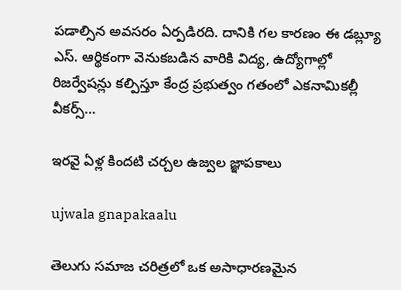పడాల్సిన అవసరం ఏర్పడిరది. దానికి గల కారణం ఈ డబ్ల్యూ ఎస్‌. ఆర్థికంగా వెనుకబడిన వారికి విద్య, ఉద్యోగాల్లో రిజర్వేషన్లు కల్పిస్తూ కేంద్ర ప్రభుత్వం గతంలో ఎకనామికల్లీ వీకర్స్‌…

ఇరవై ఏళ్ల కిందటి చర్చల ఉజ్వల జ్ఞాపకాలు

ujwala gnapakaalu

తెలుగు సమాజ చరిత్రలో ఒక అసాధారణమైన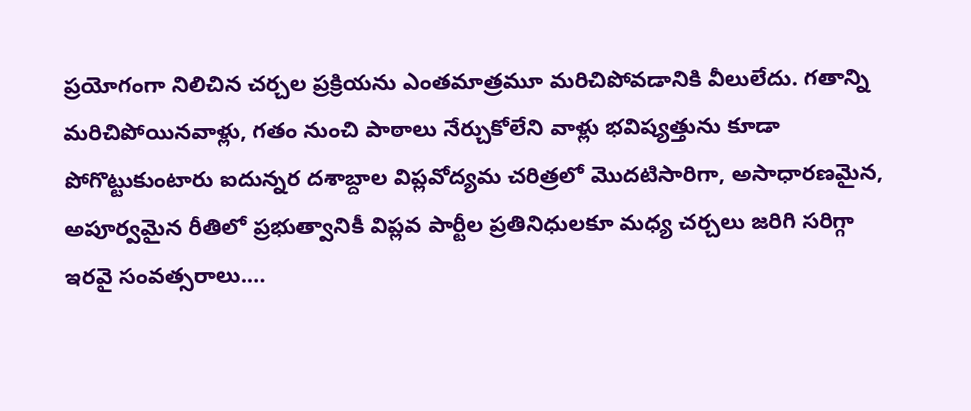ప్రయోగంగా నిలిచిన చర్చల ప్రక్రియను ఎంతమాత్రమూ మరిచిపోవడానికి వీలులేదు. గతాన్ని మరిచిపోయినవాళ్లు, గతం నుంచి పాఠాలు నేర్చుకోలేని వాళ్లు భవిష్యత్తును కూడా పోగొట్టుకుంటారు ఐదున్నర దశాబ్దాల విప్లవోద్యమ చరిత్రలో మొదటిసారిగా, అసాధారణమైన, అపూర్వమైన రీతిలో ప్రభుత్వానికీ విప్లవ పార్టీల ప్రతినిధులకూ మధ్య చర్చలు జరిగి సరిగ్గా ఇరవై సంవత్సరాలు.…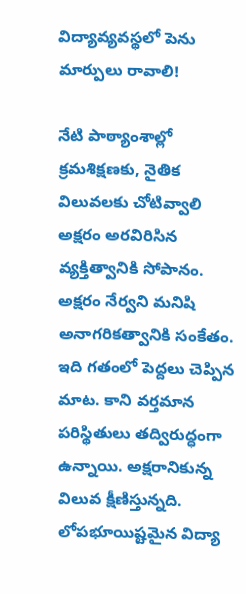విద్యావ్యవస్థలో పెను మార్పులు రావాలి!

నేటి పాఠ్యాంశాల్లో  క్రమశిక్షణకు, నైతిక విలువలకు చోటివ్వాలి అక్షరం అరవిరిసిన వ్యక్తిత్వానికి సోపానం. అక్షరం నేర్వని మనిషి అనాగరికత్వానికి సంకేతం. ఇది గతంలో పెద్దలు చెప్పిన మాట. కాని వర్తమాన పరిస్థితులు తద్విరుద్ధంగా ఉన్నాయి. అక్షరానికున్న విలువ క్షీణిస్తున్నది. లోపభూయిష్టమైన విద్యా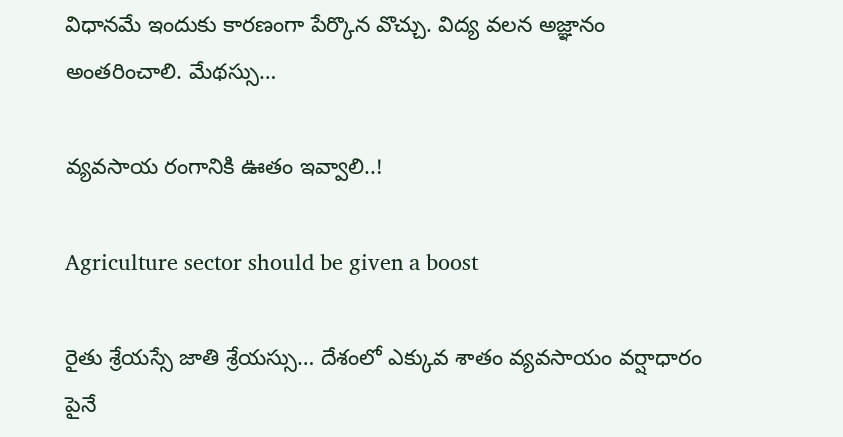విధానమే ఇందుకు కారణంగా పేర్కొన వొచ్చు. విద్య వలన అజ్ఞానం అంతరించాలి. మేథస్సు…

వ్యవసాయ రంగానికి ఊతం ఇవ్వాలి..!

Agriculture sector should be given a boost

రైతు శ్రేయస్సే జాతి శ్రేయస్సు… దేశంలో ఎక్కువ శాతం వ్యవసాయం వర్షాధారం పైనే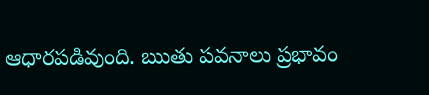ఆధారపడివుంది. ఋతు పవనాలు ప్రభావం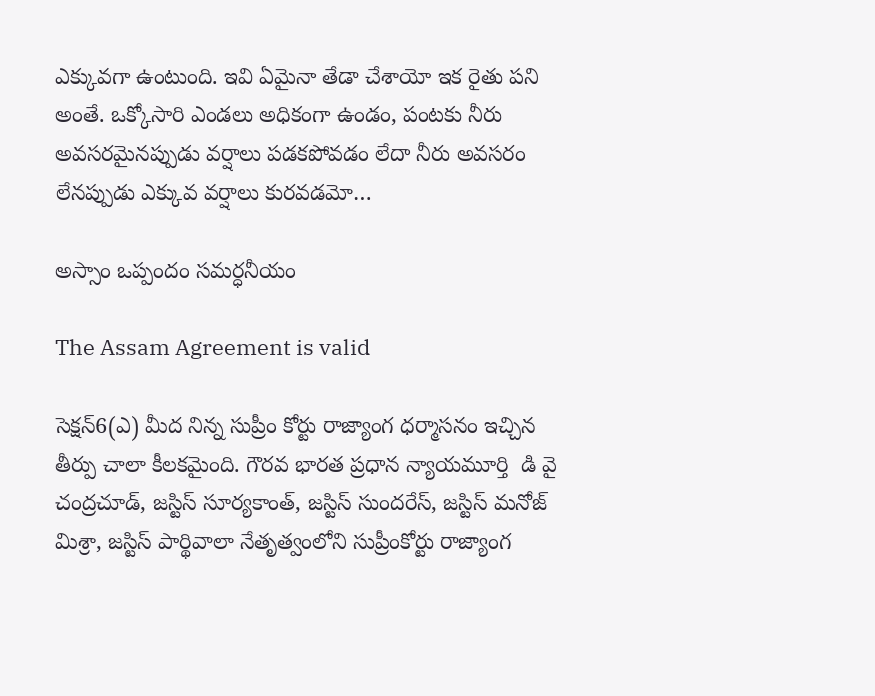ఎక్కువగా ఉంటుంది. ఇవి ఏమైనా తేడా చేశాయో ఇక రైతు పని అంతే. ఒక్కోసారి ఎండలు అధికంగా ఉండం, పంటకు నీరు అవసరమైనప్పుడు వర్షాలు పడకపోవడం లేదా నీరు అవసరం లేనప్పుడు ఎక్కువ వర్షాలు కురవడమో…

అస్సాం ఒప్పందం సమర్ధనీయం

The Assam Agreement is valid

సెక్షన్‌6(ఎ) మీద నిన్న సుప్రీం కోర్టు రాజ్యాంగ ధర్మాసనం ఇచ్చిన  తీర్పు చాలా కీలకమైంది. గౌరవ భారత ప్రధాన న్యాయమూర్తి  డి వై చంద్రచూడ్‌, జస్టిస్‌ సూర్యకాంత్‌, జస్టిస్‌ సుందరేస్‌, జస్టిస్‌ మనోజ్‌ మిశ్రా, జస్టిస్‌ పార్థివాలా నేతృత్వంలోని సుప్రీంకోర్టు రాజ్యాంగ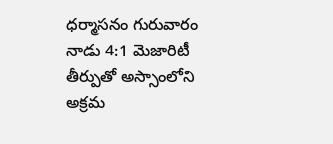ధర్మాసనం గురువారం నాడు 4:1 మెజారిటీ తీర్పుతో అస్సాంలోని అక్రమ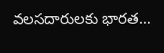వలసదారులకు భారత…